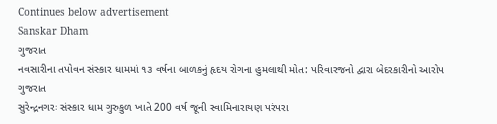Continues below advertisement
Sanskar Dham
ગુજરાત
નવસારીના તપોવન સંસ્કાર ધામમાં ૧૩ વર્ષના બાળકનું હૃદય રોગના હુમલાથી મોત: પરિવારજનો દ્વારા બેદરકારીનો આરોપ
ગુજરાત
સુરેન્દ્રનગરઃ સંસ્કાર ધામ ગુરુકુળ ખાતે 200 વર્ષ જૂની સ્વામિનારાયણ પરંપરા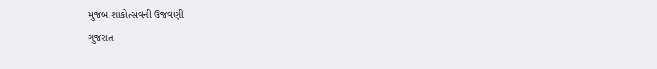મુજબ શાકોત્સવની ઉજવણી
ગુજરાત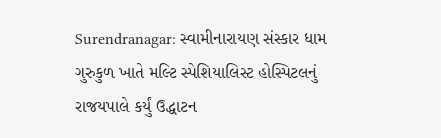Surendranagar: સ્વામીનારાયણ સંસ્કાર ધામ ગુરુકુળ ખાતે મલ્ટિ સ્પેશિયાલિસ્ટ હોસ્પિટલનું રાજયપાલે કર્યું ઉદ્ધાટન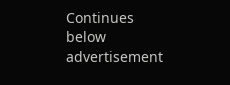Continues below advertisement